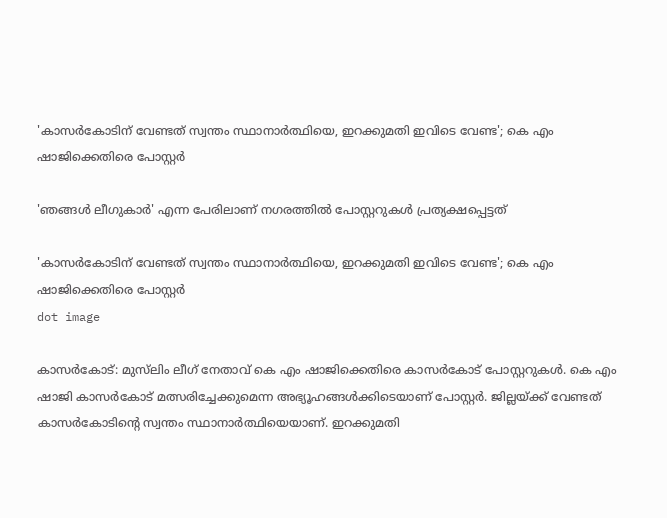'കാസര്‍കോടിന് വേണ്ടത് സ്വന്തം സ്ഥാനാര്‍ത്ഥിയെ, ഇറക്കുമതി ഇവിടെ വേണ്ട'; കെ എം ഷാജിക്കെതിരെ പോസ്റ്റർ

'ഞങ്ങൾ ലീഗുകാർ' എന്ന പേരിലാണ് നഗരത്തിൽ പോസ്റ്ററുകൾ പ്രത്യക്ഷപ്പെട്ടത്

'കാസര്‍കോടിന് വേണ്ടത് സ്വന്തം സ്ഥാനാര്‍ത്ഥിയെ, ഇറക്കുമതി ഇവിടെ വേണ്ട'; കെ എം ഷാജിക്കെതിരെ പോസ്റ്റർ
dot image

കാസർകോട്: മുസ്‌ലിം ലീഗ് നേതാവ് കെ എം ഷാജിക്കെതിരെ കാസർകോട് പോസ്റ്ററുകൾ. കെ എം ഷാജി കാസർകോട് മത്സരിച്ചേക്കുമെന്ന അഭ്യൂഹങ്ങൾക്കിടെയാണ് പോസ്റ്റർ. ജില്ലയ്ക്ക് വേണ്ടത് കാസര്‍കോടിന്റെ സ്വന്തം സ്ഥാനാര്‍ത്ഥിയെയാണ്. ഇറക്കുമതി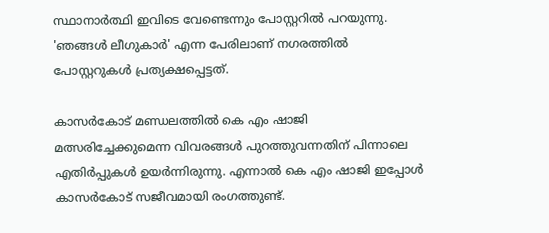സ്ഥാനാർത്ഥി ഇവിടെ വേണ്ടെന്നും പോസ്റ്ററിൽ പറയുന്നു. 'ഞങ്ങൾ ലീഗുകാർ' എന്ന പേരിലാണ് നഗരത്തിൽ പോസ്റ്ററുകൾ പ്രത്യക്ഷപ്പെട്ടത്.

കാസർകോട് മണ്ഡലത്തിൽ കെ എം ഷാജി മത്സരിച്ചേക്കുമെന്ന വിവരങ്ങൾ പുറത്തുവന്നതിന് പിന്നാലെ എതിർപ്പുകൾ ഉയർന്നിരുന്നു. എന്നാൽ കെ എം ഷാജി ഇപ്പോൾ കാസർകോട് സജീവമായി രംഗത്തുണ്ട്.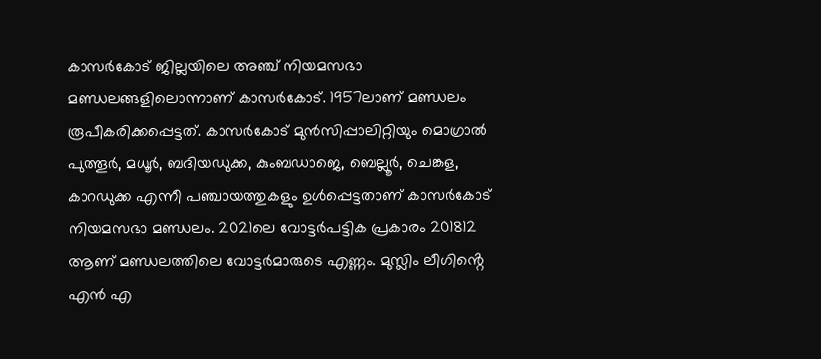കാസർകോട് ജില്ലയിലെ അഞ്ച് നിയമസഭാ മണ്ഡലങ്ങളിലൊന്നാണ് കാസർകോട്. 1957ലാണ് മണ്ഡലം രൂപീകരിക്കപ്പെട്ടത്. കാസർകോട് മുൻസിപ്പാലിറ്റിയും മൊഗ്രാൽ പുത്തൂർ, മധൂർ, ബദിയഡുക്ക, കുംബഡാജെ, ബെല്ലൂർ, ചെങ്കള, കാറഡുക്ക എന്നീ പഞ്ചായത്തുകളും ഉൾപ്പെട്ടതാണ് കാസർകോട് നിയമസഭാ മണ്ഡലം. 2021ലെ വോട്ടർപട്ടിക പ്രകാരം 201812 ആണ് മണ്ഡലത്തിലെ വോട്ടർമാരുടെ എണ്ണം. മുസ്ലിം ലീഗിൻ്റെ എൻ എ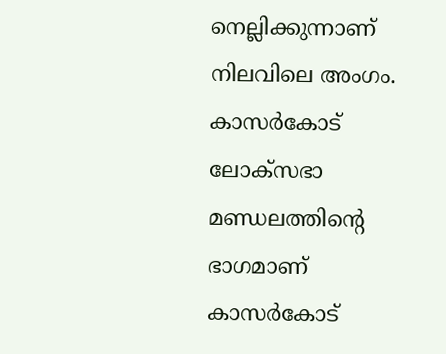നെല്ലിക്കുന്നാണ് നിലവിലെ അംഗം. കാസർകോട് ലോക്‌സഭാ മണ്ഡലത്തിൻ്റെ ഭാഗമാണ് കാസർകോട്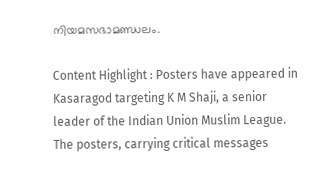നിയമസഭാമണ്ഡലം.

Content Highlight : Posters have appeared in Kasaragod targeting K M Shaji, a senior leader of the Indian Union Muslim League. The posters, carrying critical messages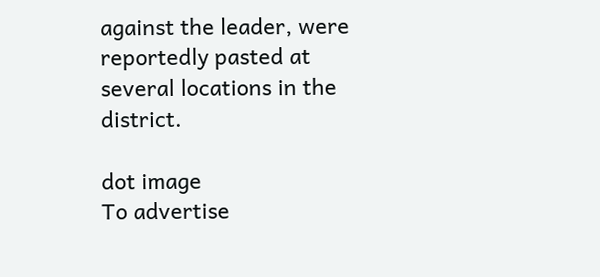against the leader, were reportedly pasted at several locations in the district.

dot image
To advertise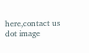here,contact us
dot image